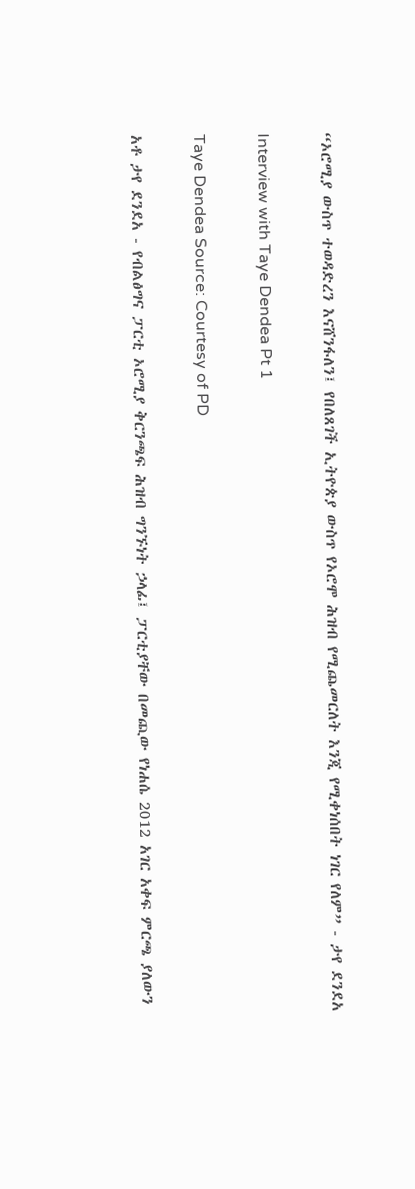“ኦሮሚያ ውስጥ ተወዳድረን እናሸንፋለን፤ የበለጸገች ኢትዮጵያ ውስጥ የኦሮሞ ሕዝብ የሚጨመርለት እንጂ የሚቀነሰበት ነገር የለም” - ታየ ደንደአ

Interview with Taye Dendea Pt 1

Taye Dendea Source: Courtesy of PD

አቶ ታየ ደንደአ - የብልፅግና ፓርቲ ኦሮሚያ ቅርንጫፍ ሕዝብ ግንኙነት ኃላፊ፤ ፓርቲያቸው በመጪው የነሐሴ 2012 አገር አቀፍ ምርጫ ያለውን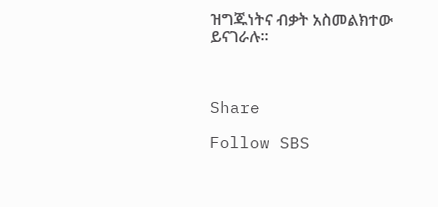ዝግጁነትና ብቃት አስመልክተው ይናገራሉ።



Share

Follow SBS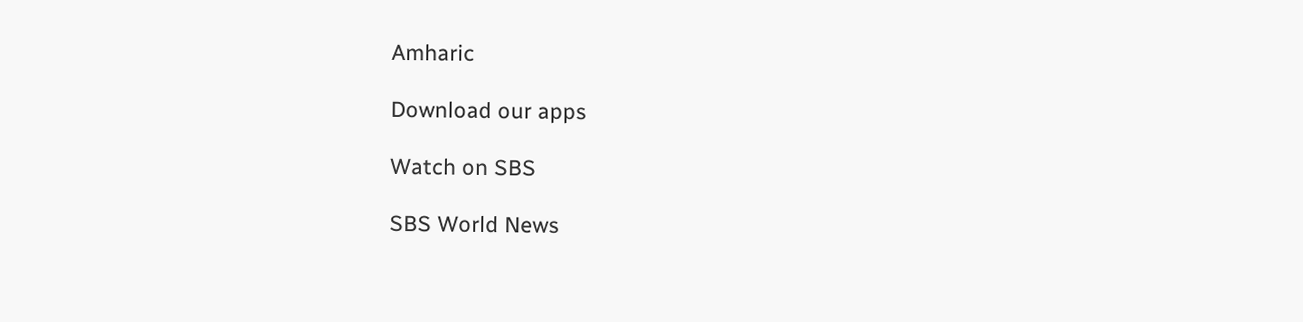Amharic

Download our apps

Watch on SBS

SBS World News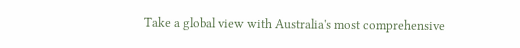Take a global view with Australia's most comprehensive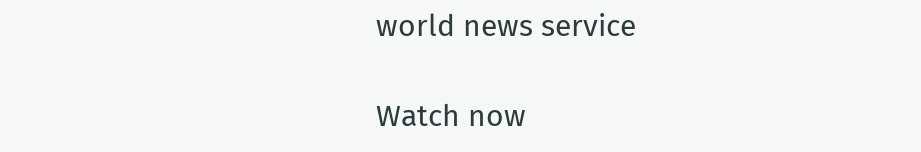world news service

Watch now